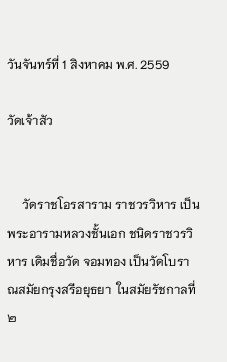วันจันทร์ที่ 1 สิงหาคม พ.ศ. 2559

วัดเจ้าสัว


     วัดราชโอรสาราม ราชวรวิหาร เป็นพระอารามหลวงชั้นเอก ชนิดราชวรวิหาร เดิมชื่อวัด จอมทอง เป็นวัดโบราณสมัยกรุงสรีอยุธยา  ในสมัยรัชกาลที่ ๒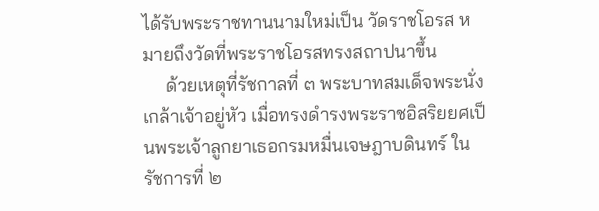ได้รับพระราชทานนามใหม่เป็น วัดราชโอรส หมายถึงวัดที่พระราชโอรสทรงสถาปนาขึ้น
     ด้วยเหตุที่รัชกาลที่ ๓ พระบาทสมเด็จพระนั่งเกล้าเจ้าอยู่หัว เมื่อทรงดำรงพระราชอิสริยยศเป็นพระเจ้าลูกยาเธอกรมหมื่นเจษฎาบดินทร์ ในรัชการที่ ๒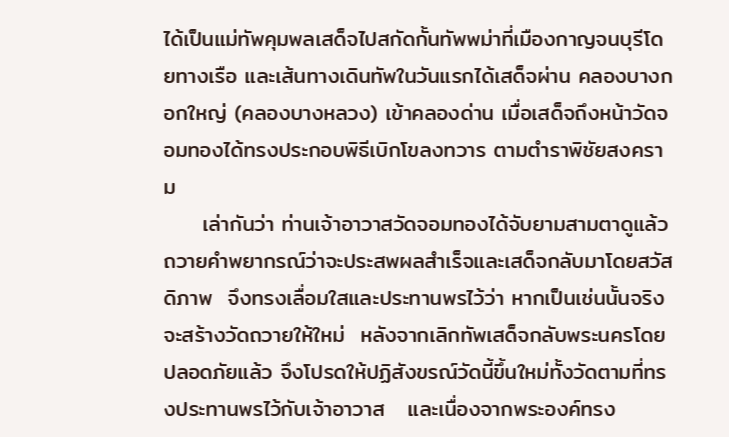ได้เป็นแม่ทัพคุมพลเสด็จไปสกัดกั้นทัพพม่าที่เมืองกาญจนบุรีโดยทางเรือ และเส้นทางเดินทัพในวันแรกได้เสด็จผ่าน คลองบางกอกใหญ่ (คลองบางหลวง) เข้าคลองด่าน เมื่อเสด็จถึงหน้าวัดจอมทองได้ทรงประกอบพิธีเบิกโขลงทวาร ตามตำราพิชัยสงคราม
     เล่ากันว่า ท่านเจ้าอาวาสวัดจอมทองได้จับยามสามตาดูแล้ว ถวายคำพยากรณ์ว่าจะประสพผลสำเร็จและเสด็จกลับมาโดยสวัสดิภาพ  จึงทรงเลื่อมใสและประทานพรไว้ว่า หากเป็นเช่นนั้นจริงจะสร้างวัดถวายให้ใหม่  หลังจากเลิกทัพเสด็จกลับพระนครโดยปลอดภัยแล้ว จึงโปรดให้ปฏิสังขรณ์วัดนี้ขึ้นใหม่ทั้งวัดตามที่ทรงประทานพรไว้กับเจ้าอาวาส   และเนื่องจากพระองค์ทรง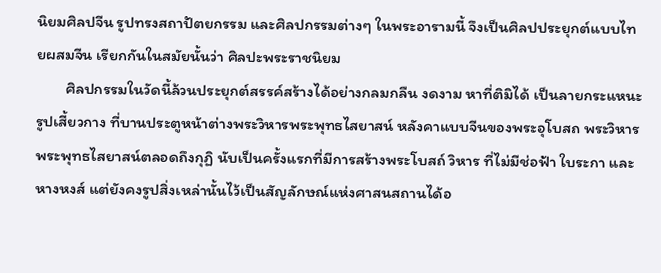นิยมศิลปจีน รูปทรงสถาปัตยกรรม และศิลปกรรมต่างๆ ในพระอารามนี้ จึงเป็นศิลปประยุกต์แบบไทยผสมจีน เรียกกันในสมัยนั้นว่า ศิลปะพระราชนิยม
        ศิลปกรรมในวัดนี้ล้วนประยุกต์สรรค์สร้างได้อย่างกลมกลืน งดงาม หาที่ติมิได้ เป็นลายกระแหนะรูปเสี้ยวกาง ที่บานประตูหน้าต่างพระวิหารพระพุทธไสยาสน์ หลังคาแบบจีนของพระอุโบสถ พระวิหารพระพุทธไสยาสน์ตลอดถึงกุฏิ นับเป็นครั้งแรกที่มีการสร้างพระโบสถ์ วิหาร ที่ไม่มีช่อฟ้า ใบระกา และหางหงส์ แต่ยังคงรูปสิ่งเหล่านั้นไว้เป็นสัญลักษณ์แห่งศาสนสถานได้อ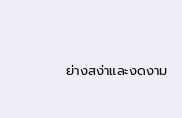ย่างสง่าและงดงาม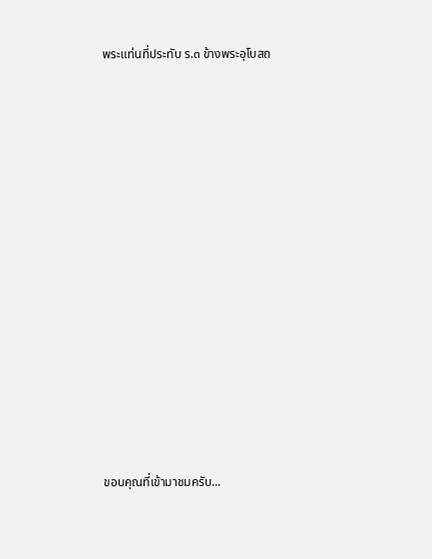พระแท่นที่ประทับ ร.๓ ข้างพระอุโบสถ

















ขอบคุณที่เข้ามาชมครับ...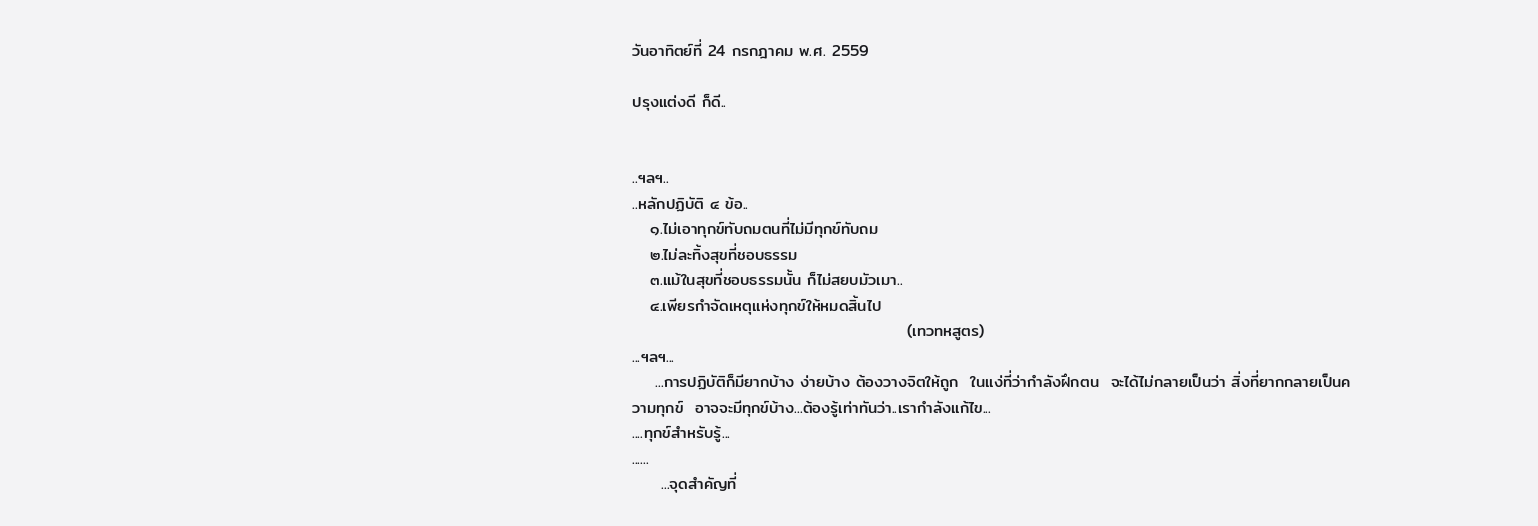วันอาทิตย์ที่ 24 กรกฎาคม พ.ศ. 2559

ปรุงแต่งดี ก็ดี..


..ฯลฯ..
..หลักปฏิบัติ ๔ ข้อ..
   ๑.ไม่เอาทุกข์ทับถมตนที่ไม่มีทุกข์ทับถม
   ๒.ไม่ละทิ้งสุขที่ชอบธรรม
   ๓.แม้ในสุขที่ชอบธรรมนั้น ก็ไม่สยบมัวเมา..
   ๔.เพียรกำจัดเหตุแห่งทุกข์ให้หมดสิ้นไป
                                               (เทวทหสูตร)
...ฯลฯ...
    ...การปฏิบัติก็มียากบ้าง ง่ายบ้าง ต้องวางจิตให้ถูก  ในแง่ที่ว่ากำลังฝึกตน  จะได้ไม่กลายเป็นว่า สิ่งที่ยากกลายเป็นความทุกข์  อาจจะมีทุกข์บ้าง...ต้องรู้เท่าทันว่า..เรากำลังแก้ไข...
....ทุกข์สำหรับรู้...
......
     ...จุดสำคัญที่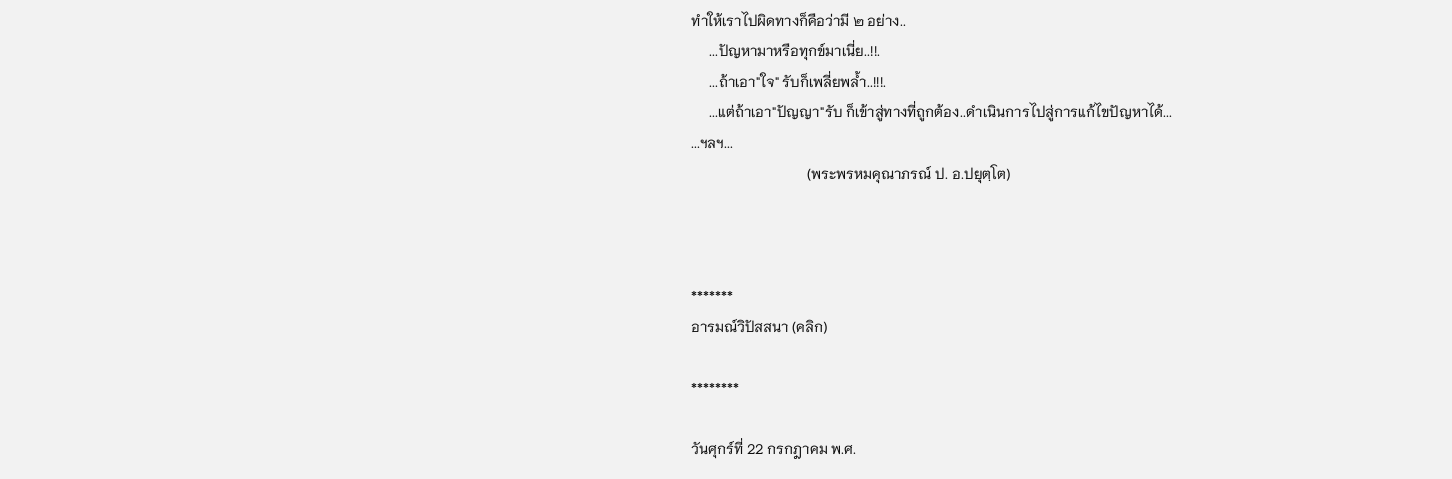ทำให้เราไปผิดทางก็คือว่ามี ๒ อย่าง..
     ...ปัญหามาหรือทุกข์มาเนี่ย..!!.
     ...ถ้าเอา"ใจ" รับก็เพลี่ยพล้ำ..!!!.
     ...แต่ถ้าเอา"ปัญญา"รับ ก็เข้าสู่ทางที่ถูกต้อง..ดำเนินการไปสู่การแก้ไขปัญหาได้...
...ฯลฯ...
                                (พระพรหมคุณาภรณ์ ป. อ.ปยุตฺโต)



*******
อารมณ์วิปัสสนา (คลิก)

********

วันศุกร์ที่ 22 กรกฎาคม พ.ศ.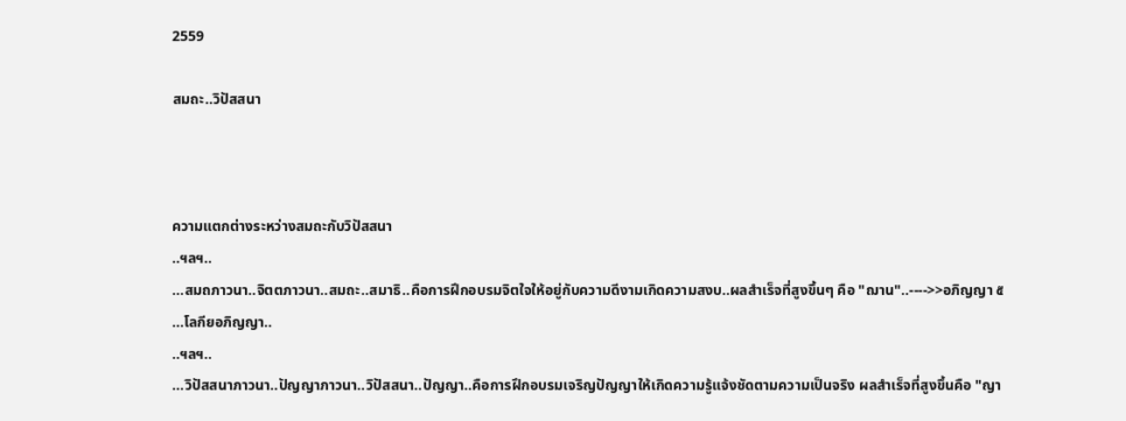2559

สมถะ..วิปัสสนา



ความแตกต่างระหว่างสมถะกับวิปัสสนา
..ฯลฯ..
...สมถภาวนา..จิตตภาวนา..สมถะ..สมาธิ..คือการฝึกอบรมจิตใจให้อยู่กับความดีงามเกิดความสงบ..ผลสำเร็จที่สูงขึ้นๆ คือ "ฌาน"..---->>อภิญญา ๕ ...โลกียอภิญญา..
..ฯลฯ..
...วิปัสสนาภาวนา..ปัญญาภาวนา..วิปัสสนา..ปัญญา..คือการฝึกอบรมเจริญปัญญาให้เกิดความรู้แจ้งชัดตามความเป็นจริง ผลสำเร็จที่สูงขึ้นคือ "ญา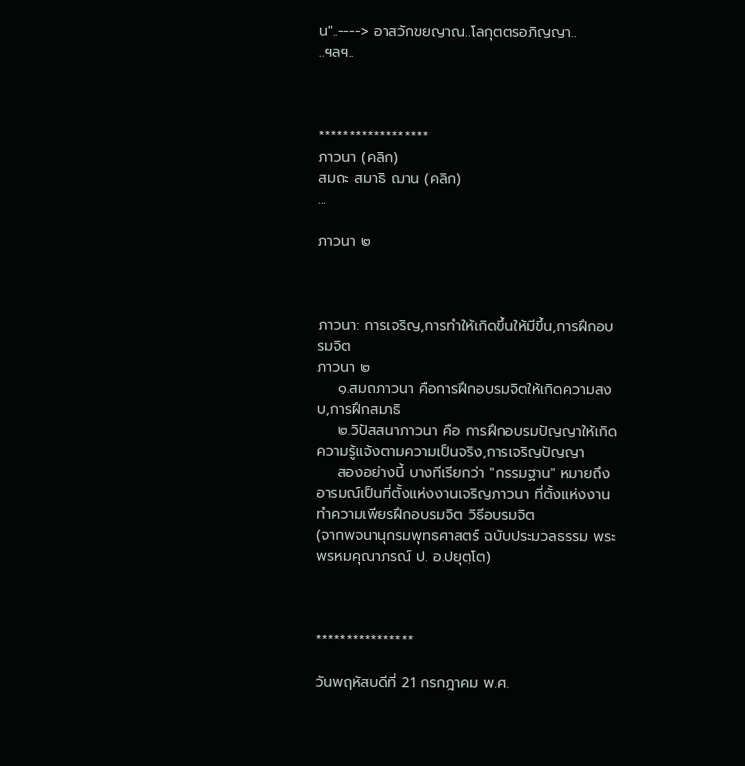น"..----> อาสวักขยญาณ..โลกุตตรอภิญญา..
..ฯลฯ..



******************
ภาวนา (คลิก)
สมถะ สมาธิ ฌาน (คลิก)
...

ภาวนา ๒



ภาวนา: การเจริญ,การทำให้เกิดขึ้นให้มีขึ้น,การฝึกอบรมจิต
ภาวนา ๒
    ๑.สมถภาวนา คือการฝึกอบรมจิตให้เกิดความสงบ,การฝึกสมาธิ
    ๒.วิปัสสนาภาวนา คือ การฝึกอบรมปัญญาให้เกิดความรู้แจ้งตามความเป็นจริง,การเจริญปัญญา
    สองอย่างนี้ บางทีเรียกว่า "กรรมฐาน" หมายถึง อารมณ์เป็นที่ตั้งแห่งงานเจริญภาวนา ที่ตั้งแห่งงานทำความเพียรฝึกอบรมจิต วิธีอบรมจิต
(จากพจนานุกรมพุทธศาสตร์ ฉบับประมวลธรรม พระพรหมคุณาภรณ์ ป. อ.ปยุตฺโต)



****************

วันพฤหัสบดีที่ 21 กรกฎาคม พ.ศ.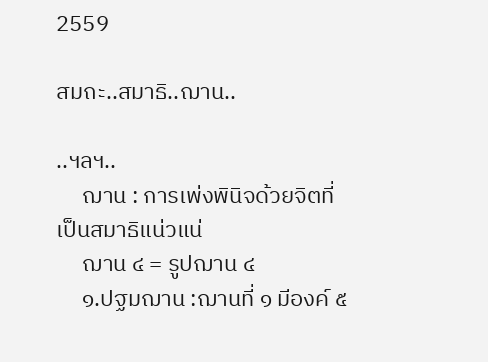2559

สมถะ..สมาธิ..ฌาน..

..ฯลฯ..
     ฌาน : การเพ่งพินิจด้วยจิตที่เป็นสมาธิแน่วแน่
     ฌาน ๔ = รูปฌาน ๔
     ๑.ปฐมฌาน :ฌานที่ ๑ มีองค์ ๕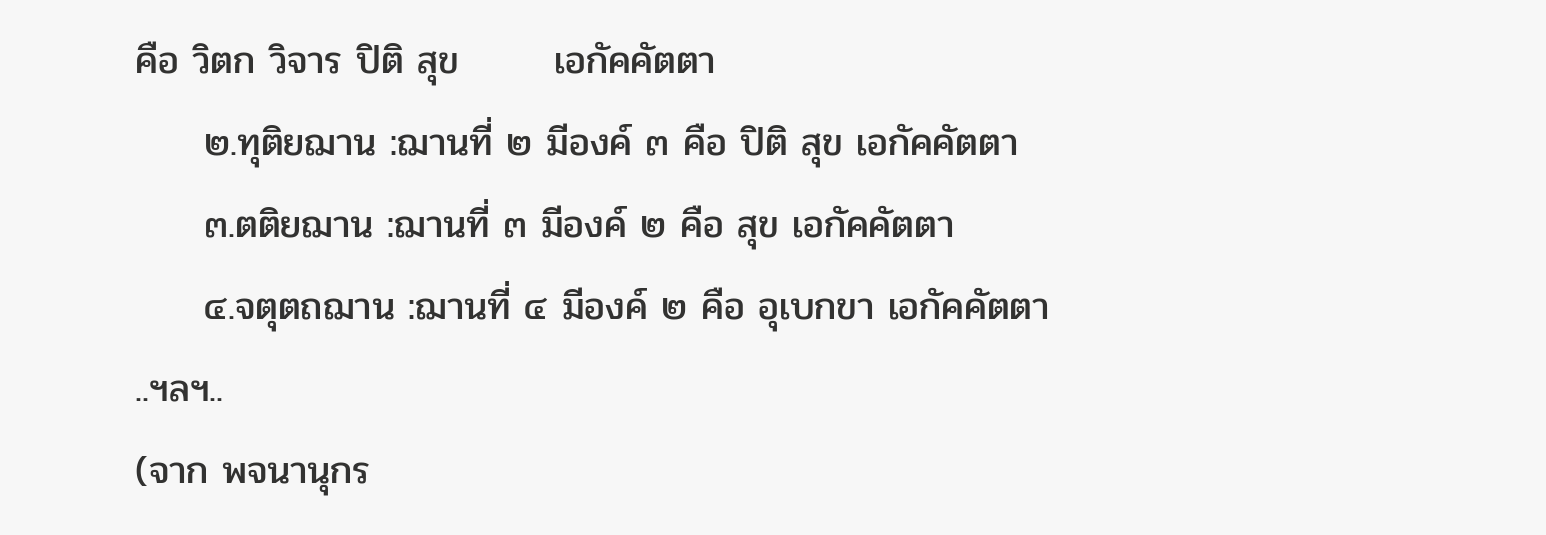คือ วิตก วิจาร ปิติ สุข       เอกัคคัตตา
     ๒.ทุติยฌาน :ฌานที่ ๒ มีองค์ ๓ คือ ปิติ สุข เอกัคคัตตา
     ๓.ตติยฌาน :ฌานที่ ๓ มีองค์ ๒ คือ สุข เอกัคคัตตา
     ๔.จตุตถฌาน :ฌานที่ ๔ มีองค์ ๒ คือ อุเบกขา เอกัคคัตตา
..ฯลฯ..
(จาก พจนานุกร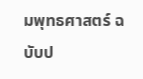มพุทธศาสตร์ ฉบับป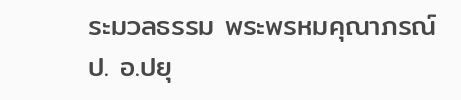ระมวลธรรม พระพรหมคุณาภรณ์ ป. อ.ปยุ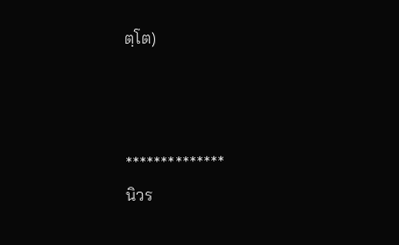ตฺโต)



**************
นิวร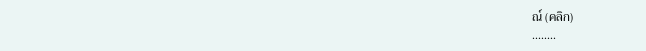ณ์ (คลิก)
........